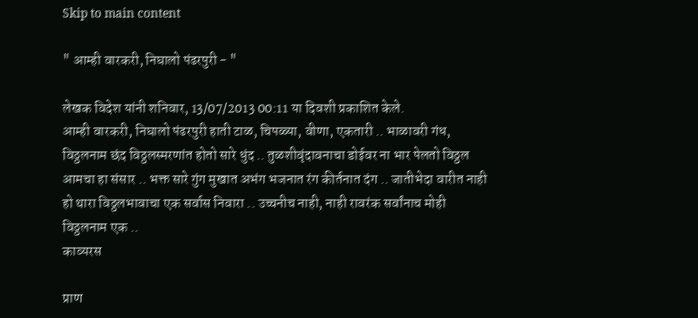Skip to main content

" आम्ही वारकरी, निघालो पंढरपुरी - "

लेखक विदेश यांनी शनिवार, 13/07/2013 00:11 या दिवशी प्रकाशित केले.
आम्ही वारकरी, निघालो पंढरपुरी हाती टाळ, चिपळ्या, वीणा, एकतारी .. भाळावरी गंध, विठ्ठलनाम छंद विठ्ठलस्मरणांत होतो सारे धुंद .. तुळशीवृंदावनाचा डोईवर ना भार पेलतो विठ्ठल आमचा हा संसार .. भक्त सारे गुंग मुखात अभंग भजनात रंग कीर्तनात दंग .. जातीभेदा वारीत नाही हो थारा विठ्ठलभावाचा एक सर्वास निवारा .. उच्चनीच नाही, नाही रावरंक सर्वांनाच मोही विठ्ठलनाम एक ..
काव्यरस

प्राण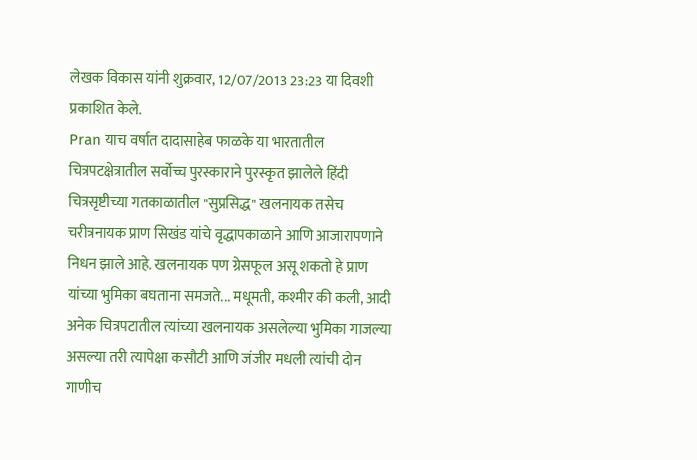लेखक विकास यांनी शुक्रवार, 12/07/2013 23:23 या दिवशी प्रकाशित केले.
Pran याच वर्षात दादासाहेब फाळके या भारतातील चित्रपटक्षेत्रातील सर्वोच्च पुरस्काराने पुरस्कृत झालेले हिंदी चित्रसृष्टीच्या गतकाळातील "सुप्रसिद्ध" खलनायक तसेच चरीत्रनायक प्राण सिखंड यांचे वृद्धापकाळाने आणि आजारापणाने निधन झाले आहे. खलनायक पण ग्रेसफूल असू शकतो हे प्राण यांच्या भुमिका बघताना समजते... मधूमती, कश्मीर की कली, आदी अनेक चित्रपटातील त्यांच्या खलनायक असलेल्या भुमिका गाजल्या असल्या तरी त्यापेक्षा कसौटी आणि जंजीर मधली त्यांची दोन गाणीच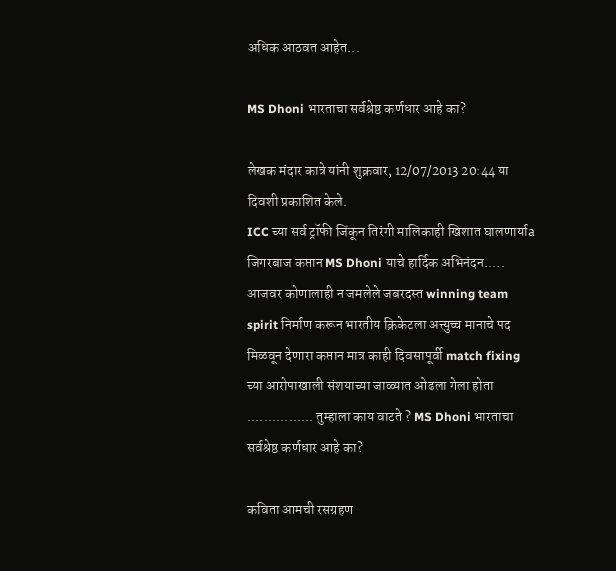अधिक आठवत आहेत...

MS Dhoni भारताचा सर्वश्रेष्ठ कर्णधार आहे का?

लेखक मंदार कात्रे यांनी शुक्रवार, 12/07/2013 20:44 या दिवशी प्रकाशित केले.
ICC च्या सर्व ट्रॉफी जिंकून तिरंगी मालिकाही खिशात घालणार्याa जिगरबाज कप्तान MS Dhoni याचे हार्दिक अभिनंदन..... आजवर कोणालाही न जमलेले जबरदस्त winning team spirit निर्माण करून भारतीय क्रिकेटला अत्त्युच्च मानाचे पद मिळवून देणारा कप्तान मात्र काही दिवसापूर्वी match fixing च्या आरोपाखाली संशयाच्या जाळ्यात ओढला गेला होता ................ तुम्हाला काय वाटते ? MS Dhoni भारताचा सर्वश्रेष्ठ कर्णधार आहे का?

कविता आमची रसग्रहण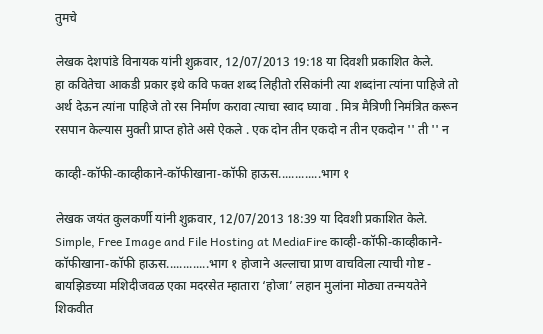तुमचे

लेखक देशपांडे विनायक यांनी शुक्रवार, 12/07/2013 19:18 या दिवशी प्रकाशित केले.
हा कवितेचा आकडी प्रकार इथे कवि फक्त शब्द लिहीतो रसिकांनी त्या शब्दांना त्यांना पाहिजे तो अर्थ देऊन त्यांना पाहिजे तो रस निर्माण करावा त्याचा स्वाद घ्यावा . मित्र मैत्रिणी निमंत्रित करून रसपान केल्यास मुक्ती प्राप्त होते असे ऐकले . एक दोन तीन एकदो न तीन एकदोन '' ती '' न

काव्ही-कॉफी-काव्हीकाने-कॉफीखाना-कॉफी हाऊस.............भाग १

लेखक जयंत कुलकर्णी यांनी शुक्रवार, 12/07/2013 18:39 या दिवशी प्रकाशित केले.
Simple, Free Image and File Hosting at MediaFire काव्ही-कॉफी-काव्हीकाने-कॉफीखाना-कॉफी हाऊस.............भाग १ होजाने अल्लाचा प्राण वाचविला त्याची गोष्ट - बायझिडच्या मशिदीजवळ एका मदरसेत म्हातारा ‘होजा’ लहान मुलांना मोठ्या तन्मयतेने शिकवीत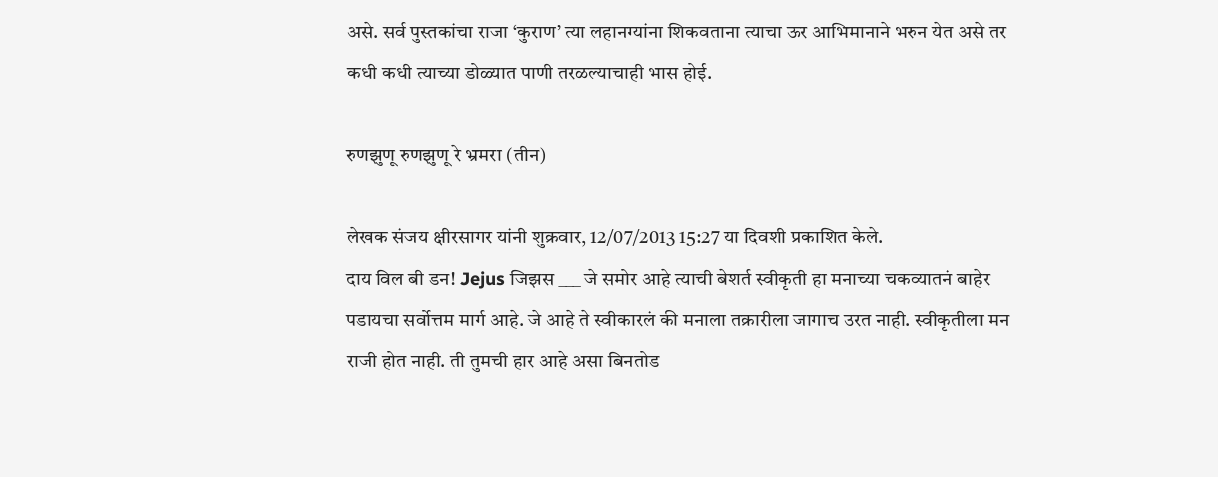असे. सर्व पुस्तकांचा राजा ‘कुराण’ त्या लहानग्यांना शिकवताना त्याचा ऊर आभिमानाने भरुन येत असे तर कधी कधी त्याच्या डोळ्यात पाणी तरळल्याचाही भास होई.

रुणझुणू रुणझुणू रे भ्रमरा (तीन)

लेखक संजय क्षीरसागर यांनी शुक्रवार, 12/07/2013 15:27 या दिवशी प्रकाशित केले.
दाय विल बी डन! Jejus जिझस ___ जे समोर आहे त्याची बेशर्त स्वीकृती हा मनाच्या चकव्यातनं बाहेर पडायचा सर्वोत्तम मार्ग आहे. जे आहे ते स्वीकारलं की मनाला तक्रारीला जागाच उरत नाही. स्वीकृतीला मन राजी होत नाही. ती तुमची हार आहे असा बिनतोड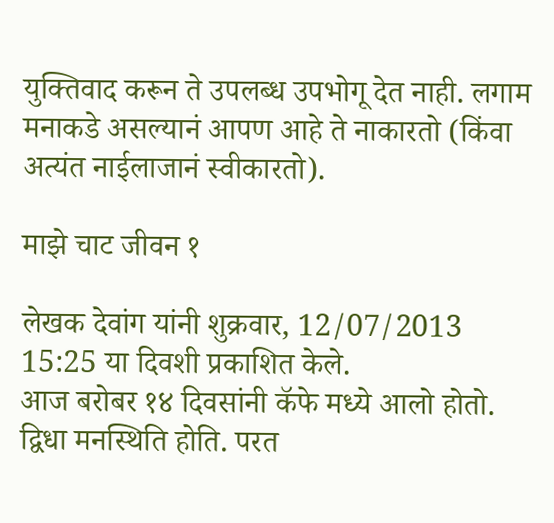युक्तिवाद करून ते उपलब्ध उपभोगू देत नाही. लगाम मनाकडे असल्यानं आपण आहे ते नाकारतो (किंवा अत्यंत नाईलाजानं स्वीकारतो).

माझे चाट जीवन १

लेखक देवांग यांनी शुक्रवार, 12/07/2013 15:25 या दिवशी प्रकाशित केले.
आज बरोबर १४ दिवसांनी कॅफे मध्ये आलो होतो. द्विधा मनस्थिति होति. परत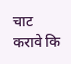चाट करावे कि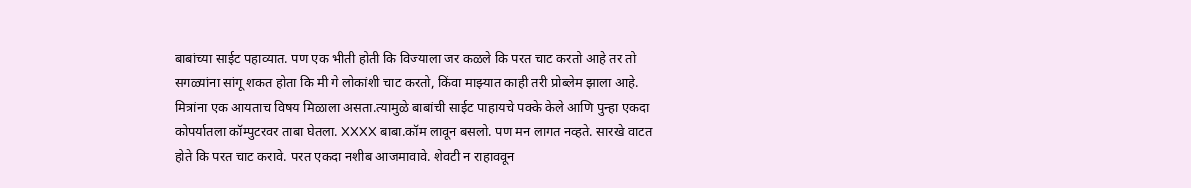बाबांच्या साईट पहाव्यात. पण एक भीती होती कि विज्याला जर कळले कि परत चाट करतो आहे तर तो सगळ्यांना सांगू शकत होता कि मी गे लोकांशी चाट करतो, किंवा माझ्यात काही तरी प्रोब्लेम झाला आहे. मित्रांना एक आयताच विषय मिळाला असता.त्यामुळे बाबांची साईट पाहायचे पक्के केले आणि पुन्हा एकदा कोपर्यातला कॉम्पुटरवर ताबा घेतला. XXXX बाबा.कॉम लावून बसलो. पण मन लागत नव्हते. सारखे वाटत होते कि परत चाट करावे. परत एकदा नशीब आजमावावे. शेवटी न राहाववून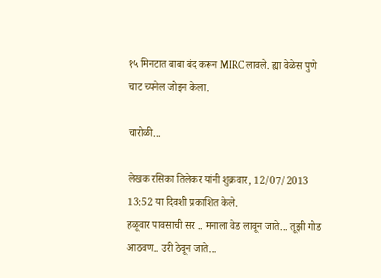१५ मिनटात बाबा बंद करून MIRC लावले. ह्या वेळेस पुणे चाट च्यनेल जोइन केला.

चारोळी...

लेखक रसिका तिलेकर यांनी शुक्रवार, 12/07/2013 13:52 या दिवशी प्रकाशित केले.
हळूवार पावसाची सर .. मनाला वेड लावून जाते... तूझी गोड आठवण.. उरी ठेवून जाते...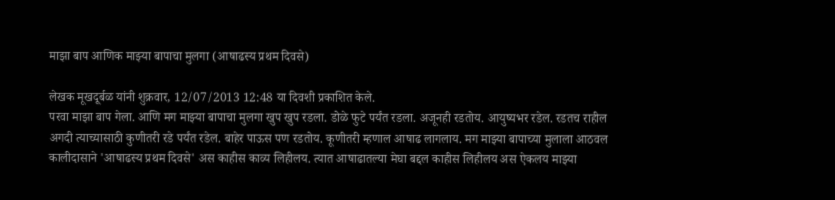माझा बाप आणिक माझ्या बापाचा मुलगा (आषाढस्य प्रथम दिवसे)

लेखक मूखदूर्बळ यांनी शुक्रवार, 12/07/2013 12:48 या दिवशी प्रकाशित केले.
परवा माझा बाप गेला. आणि मग माझ्या बापाचा मुलगा खुप खुप रडला. डोळे फुटे पर्यंत रडला. अजूनही रडतोय. आयुष्यभर रडेल. रडतच राहील अगदी त्याच्यासाठी कुणीतरी रडे पर्यंत रडेल. बाहेर पाऊस पण रडतोय. कूणीतरी म्हणाल आषाढ लागलाय. मग माझ्या बापाच्या मुलाला आठवल कालीदासाने 'आषाढस्य प्रथम दिवसे' अस काहीस काव्य लिहीलय. त्यात आषाढातल्या मेघा बद्दल काहीस लिहीलय अस ऐकलय माझ्या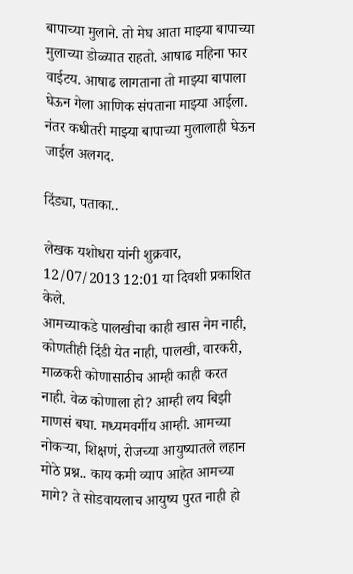बापाच्या मुलाने. तो मेघ आता माझ्या बापाच्या मुलाच्या डोळ्यात राहतो. आषाढ महिना फार वाईटय. आषाढ लागताना तो माझ्या बापाला घेऊन गेला आणिक संपताना माझ्या आईला. नंतर कधीतरी माझ्या बापाच्या मुलालाही घेऊन जाईल अलगद.

दिंड्या, पताका..

लेखक यशोधरा यांनी शुक्रवार, 12/07/2013 12:01 या दिवशी प्रकाशित केले.
आमच्याकडे पालखीचा काही खास नेम नाही, कोणतीही दिंडी येत नाही, पालखी, वारकरी, माळकरी कोणासाठीच आम्ही काही करत नाही. वेळ कोणाला हो? आम्ही लय बिझी माणसं बघा. मध्यमवर्गीय आम्ही. आमच्या नोकर्‍या, शिक्षणं, रोजच्या आयुष्यातले लहान मोठे प्रश्न.. काय कमी व्याप आहेत आमच्या मागे? ते सोडवायलाच आयुष्य पुरत नाही हो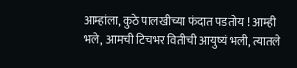आम्हांला, कुठे पालखीच्या फंदात पडतोय ! आम्ही भले, आमची टिचभर वितीची आयुष्यं भली, त्यातले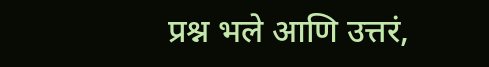प्रश्न भले आणि उत्तरं,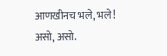आणखीनच भले, भले! असो, असो.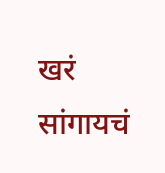खरं सांगायचं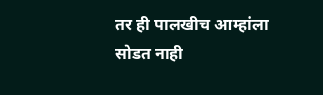तर ही पालखीच आम्हांला सोडत नाही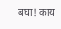बघा! काय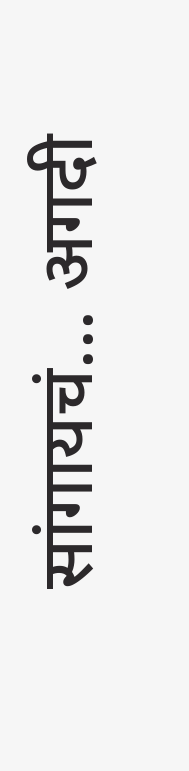सांगायचं... अगदी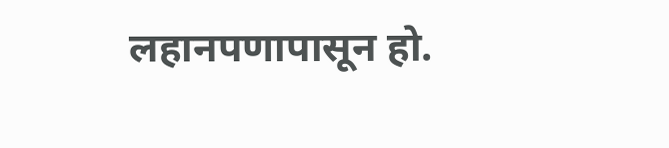लहानपणापासून हो.